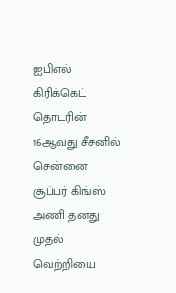ஐபிஎல் கிரிக்கெட் தொடரின் 16ஆவது சீசனில் சென்னை சூப்பர் கிங்ஸ் அணி தனது முதல் வெற்றியை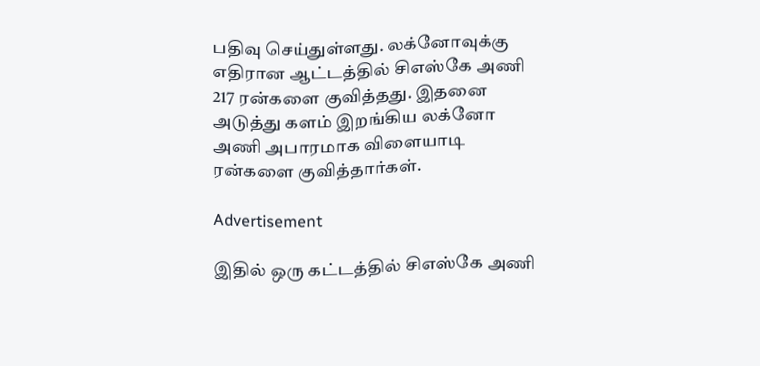பதிவு செய்துள்ளது. லக்னோவுக்கு எதிரான ஆட்டத்தில் சிஎஸ்கே அணி 217 ரன்களை குவித்தது. இதனை அடுத்து களம் இறங்கிய லக்னோ அணி அபாரமாக விளையாடி ரன்களை குவித்தார்கள்.

Advertisement

இதில் ஒரு கட்டத்தில் சிஎஸ்கே அணி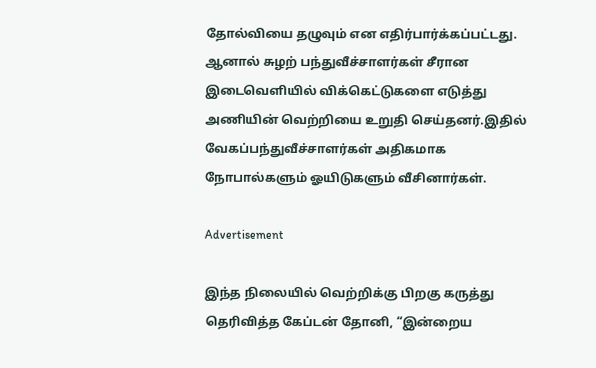தோல்வியை தழுவும் என எதிர்பார்க்கப்பட்டது. ஆனால் சுழற் பந்துவீச்சாளர்கள் சீரான இடைவெளியில் விக்கெட்டுகளை எடுத்து அணியின் வெற்றியை உறுதி செய்தனர்.இதில் வேகப்பந்துவீச்சாளர்கள் அதிகமாக நோபால்களும் ஓயிடுகளும் வீசினார்கள்.

Advertisement

இந்த நிலையில் வெற்றிக்கு பிறகு கருத்து தெரிவித்த கேப்டன் தோனி, “இன்றைய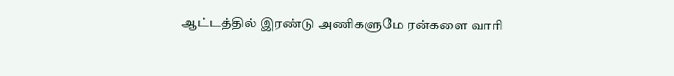ஆட்டத்தில் இரண்டு அணிகளுமே ரன்களை வாரி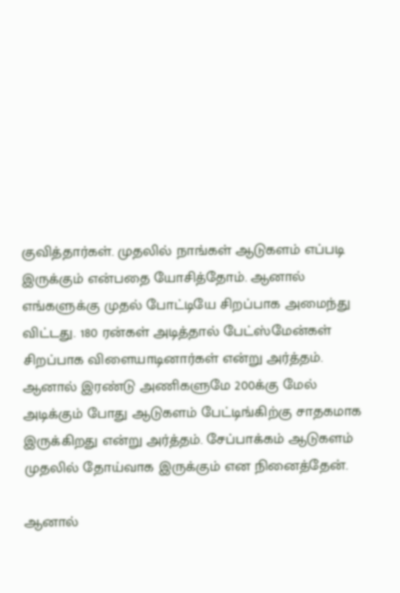குவித்தார்கள். முதலில் நாங்கள் ஆடுகளம் எப்படி இருக்கும் என்பதை யோசித்தோம். ஆனால் எங்களுக்கு முதல் போட்டியே சிறப்பாக அமைந்து விட்டது. 180 ரன்கள் அடித்தால் பேட்ஸ்மேன்கள் சிறப்பாக விளையாடினார்கள் என்று அர்த்தம். ஆனால் இரண்டு அணிகளுமே 200க்கு மேல் அடிக்கும் போது ஆடுகளம் பேட்டிங்கிற்கு சாதகமாக இருக்கிறது என்று அர்த்தம். சேப்பாக்கம் ஆடுகளம் முதலில் தோய்வாக இருக்கும் என நினைத்தேன்.

ஆனால்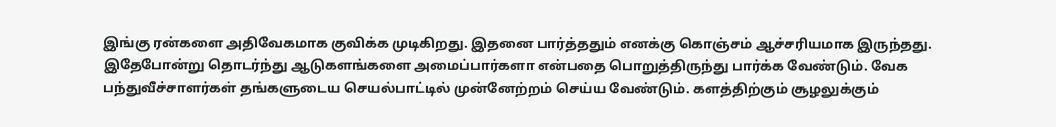இங்கு ரன்களை அதிவேகமாக குவிக்க முடிகிறது. இதனை பார்த்ததும் எனக்கு கொஞ்சம் ஆச்சரியமாக இருந்தது. இதேபோன்று தொடர்ந்து ஆடுகளங்களை அமைப்பார்களா என்பதை பொறுத்திருந்து பார்க்க வேண்டும். வேக பந்துவீச்சாளர்கள் தங்களுடைய செயல்பாட்டில் முன்னேற்றம் செய்ய வேண்டும். களத்திற்கும் சூழலுக்கும்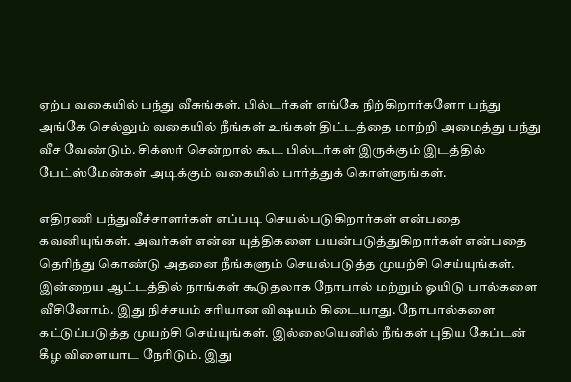ஏற்ப வகையில் பந்து வீசுங்கள். பில்டர்கள் எங்கே நிற்கிறார்களோ பந்து அங்கே செல்லும் வகையில் நீங்கள் உங்கள் திட்டத்தை மாற்றி அமைத்து பந்து வீச வேண்டும். சிக்ஸர் சென்றால் கூட பில்டர்கள் இருக்கும் இடத்தில் பேட்ஸ்மேன்கள் அடிக்கும் வகையில் பார்த்துக் கொள்ளுங்கள்.

எதிரணி பந்துவீச்சாளர்கள் எப்படி செயல்படுகிறார்கள் என்பதை கவனியுங்கள். அவர்கள் என்ன யுத்திகளை பயன்படுத்துகிறார்கள் என்பதை தெரிந்து கொண்டு அதனை நீங்களும் செயல்படுத்த முயற்சி செய்யுங்கள். இன்றைய ஆட்டத்தில் நாங்கள் கூடுதலாக நோபால் மற்றும் ஓயிடு பால்களை வீசினோம். இது நிச்சயம் சரியான விஷயம் கிடையாது. நோபால்களை கட்டுப்படுத்த முயற்சி செய்யுங்கள். இல்லையெனில் நீங்கள் புதிய கேப்டன் கீழ விளையாட நேரிடும். இது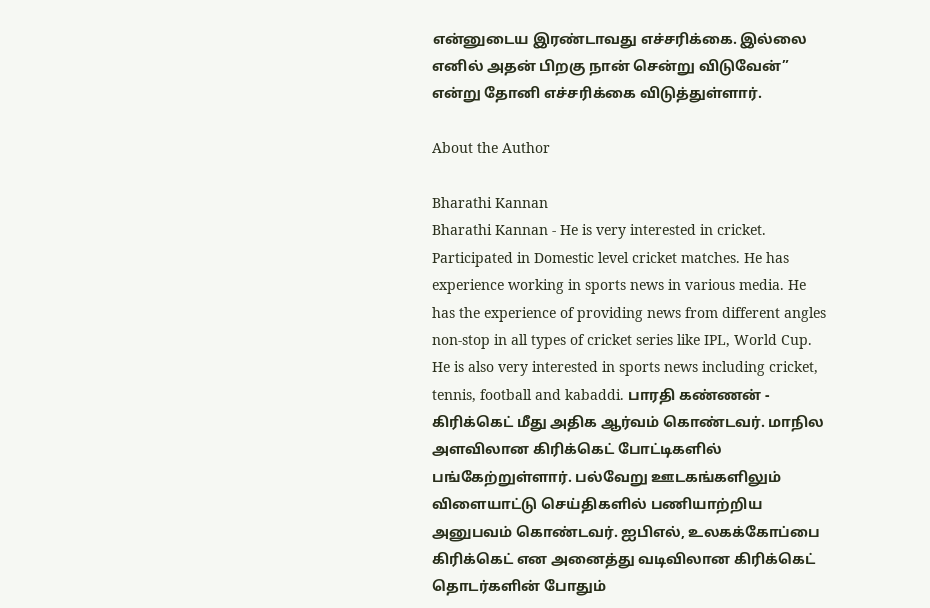என்னுடைய இரண்டாவது எச்சரிக்கை. இல்லை எனில் அதன் பிறகு நான் சென்று விடுவேன்” என்று தோனி எச்சரிக்கை விடுத்துள்ளார்.

About the Author

Bharathi Kannan
Bharathi Kannan - He is very interested in cricket. Participated in Domestic level cricket matches. He has experience working in sports news in various media. He has the experience of providing news from different angles non-stop in all types of cricket series like IPL, World Cup. He is also very interested in sports news including cricket, tennis, football and kabaddi. பாரதி கண்ணன் - கிரிக்கெட் மீது அதிக ஆர்வம் கொண்டவர். மாநில அளவிலான கிரிக்கெட் போட்டிகளில் பங்கேற்றுள்ளார். பல்வேறு ஊடகங்களிலும் விளையாட்டு செய்திகளில் பணியாற்றிய அனுபவம் கொண்டவர். ஐபிஎல், உலகக்கோப்பை கிரிக்கெட் என அனைத்து வடிவிலான கிரிக்கெட் தொடர்களின் போதும்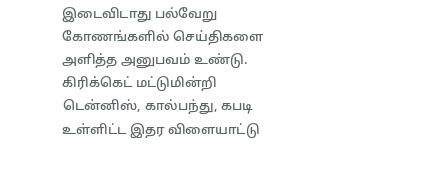இடைவிடாது பல்வேறு கோணங்களில் செய்திகளை அளித்த அனுபவம் உண்டு. கிரிக்கெட் மட்டுமின்றி டென்னிஸ், கால்பந்து, கபடி உள்ளிட்ட இதர விளையாட்டு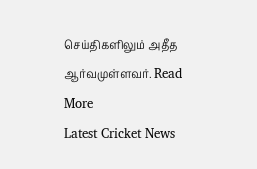செய்திகளிலும் அதீத ஆர்வமுள்ளவர். Read More
Latest Cricket News